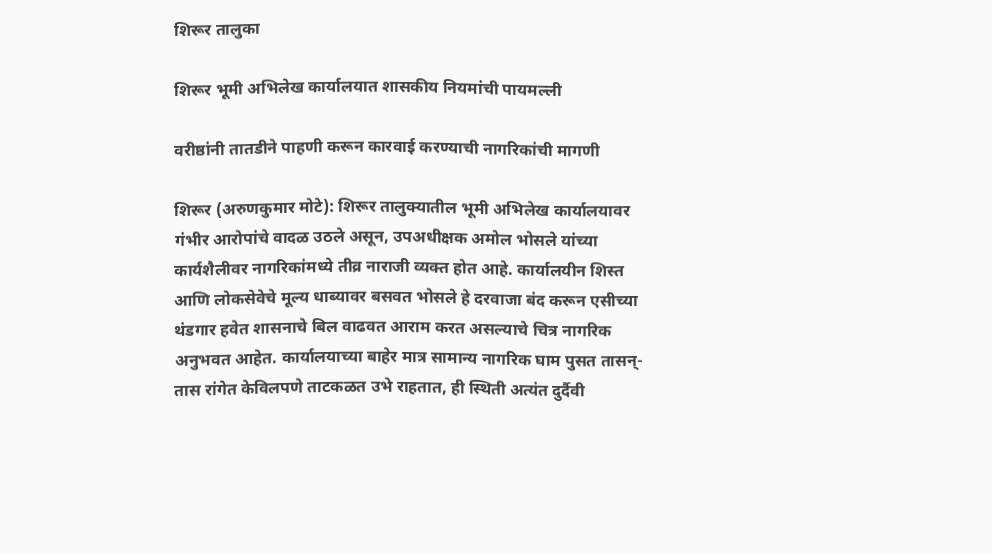शिरूर तालुका

शिरूर भूमी अभिलेख कार्यालयात शासकीय नियमांची पायमल्ली

वरीष्ठांनी तातडीने पाहणी करून कारवाई करण्याची नागरिकांची मागणी

शिरूर (अरुणकुमार मोटे): शिरूर तालुक्यातील भूमी अभिलेख कार्यालयावर गंभीर आरोपांचे वादळ उठले असून, उपअधीक्षक अमोल भोसले यांच्या कार्यशैलीवर नागरिकांमध्ये तीव्र नाराजी व्यक्त होत आहे. कार्यालयीन शिस्त आणि लोकसेवेचे मूल्य धाब्यावर बसवत भोसले हे दरवाजा बंद करून एसीच्या थंडगार हवेत शासनाचे बिल वाढवत आराम करत असल्याचे चित्र नागरिक अनुभवत आहेत. कार्यालयाच्या बाहेर मात्र सामान्य नागरिक घाम पुसत तासन्-तास रांगेत केविलपणे ताटकळत उभे राहतात, ही स्थिती अत्यंत दुर्दैवी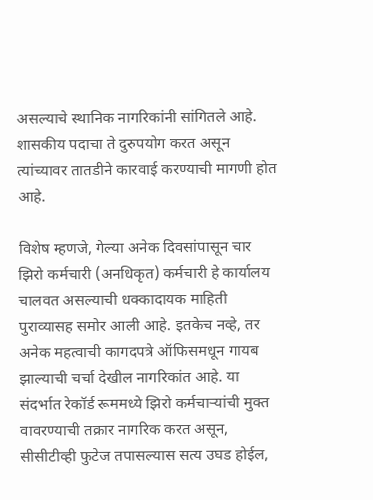असल्याचे स्थानिक नागरिकांनी सांगितले आहे. शासकीय पदाचा ते दुरुपयोग करत असून त्यांच्यावर तातडीने कारवाई करण्याची मागणी होत आहे.

विशेष म्हणजे, गेल्या अनेक दिवसांपासून चार झिरो कर्मचारी (अनधिकृत) कर्मचारी हे कार्यालय चालवत असल्याची धक्कादायक माहिती पुराव्यासह समोर आली आहे. इतकेच नव्हे, तर अनेक महत्वाची कागदपत्रे ऑफिसमधून गायब झाल्याची चर्चा देखील नागरिकांत आहे. या संदर्भात रेकॉर्ड रूममध्ये झिरो कर्मचाऱ्यांची मुक्त वावरण्याची तक्रार नागरिक करत असून, सीसीटीव्ही फुटेज तपासल्यास सत्य उघड होईल,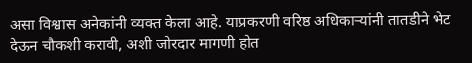असा विश्वास अनेकांनी व्यक्त केला आहे. याप्रकरणी वरिष्ठ अधिकाऱ्यांनी तातडीने भेट देऊन चौकशी करावी, अशी जोरदार मागणी होत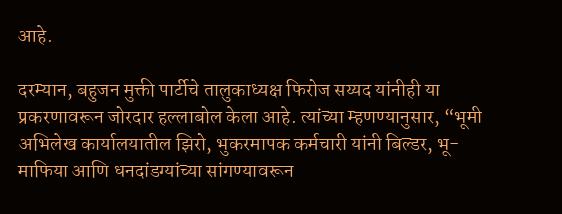आहे.

दरम्यान, बहुजन मुक्ती पार्टीचे तालुकाध्यक्ष फिरोज सय्यद यांनीही या प्रकरणावरून जोरदार हल्लाबोल केला आहे. त्यांच्या म्हणण्यानुसार, “भूमी अभिलेख कार्यालयातील झिरो, भुकरमापक कर्मचारी यांनी बिल्डर, भू-माफिया आणि धनदांडग्यांच्या सांगण्यावरून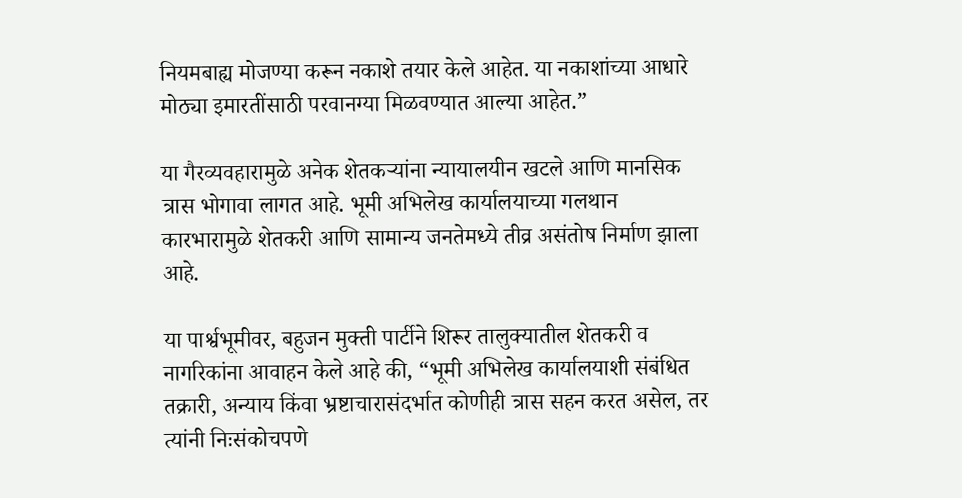नियमबाह्य मोजण्या करून नकाशे तयार केले आहेत. या नकाशांच्या आधारे मोठ्या इमारतींसाठी परवानग्या मिळवण्यात आल्या आहेत.”

या गैरव्यवहारामुळे अनेक शेतकऱ्यांना न्यायालयीन खटले आणि मानसिक त्रास भोगावा लागत आहे. भूमी अभिलेख कार्यालयाच्या गलथान कारभारामुळे शेतकरी आणि सामान्य जनतेमध्ये तीव्र असंतोष निर्माण झाला आहे.

या पार्श्वभूमीवर, बहुजन मुक्ती पार्टीने शिरूर तालुक्यातील शेतकरी व नागरिकांना आवाहन केले आहे की, “भूमी अभिलेख कार्यालयाशी संबंधित तक्रारी, अन्याय किंवा भ्रष्टाचारासंदर्भात कोणीही त्रास सहन करत असेल, तर त्यांनी निःसंकोचपणे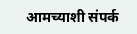आमच्याशी संपर्क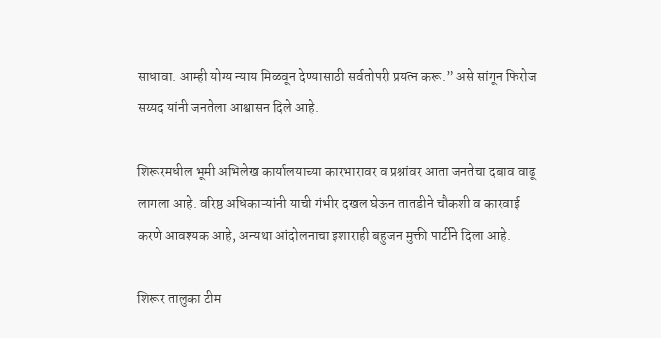साधावा. आम्ही योग्य न्याय मिळवून देण्यासाठी सर्वतोपरी प्रयत्न करू.” असे सांगून फिरोज सय्यद यांनी जनतेला आश्वासन दिले आहे.

शिरूरमधील भूमी अभिलेख कार्यालयाच्या कारभारावर व प्रश्नांवर आता जनतेचा दबाव वाढू लागला आहे. वरिष्ठ अधिकाऱ्यांनी याची गंभीर दखल घेऊन तातडीने चौकशी व कारवाई करणे आवश्यक आहे, अन्यथा आंदोलनाचा इशाराही बहुजन मुक्ती पार्टीने दिला आहे.

शिरूर तालुका टीम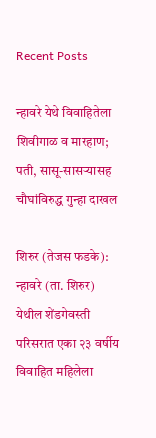Recent Posts

न्हावरे येथे विवाहितेला शिवीगाळ व मारहाण; पती, सासू-सासऱ्यासह चौघांविरुद्ध गुन्हा दाखल

शिरुर (तेजस फडके): न्हावरे (ता. शिरुर) येथील शेंडगेवस्ती परिसरात एका २३ वर्षीय विवाहित महिलेला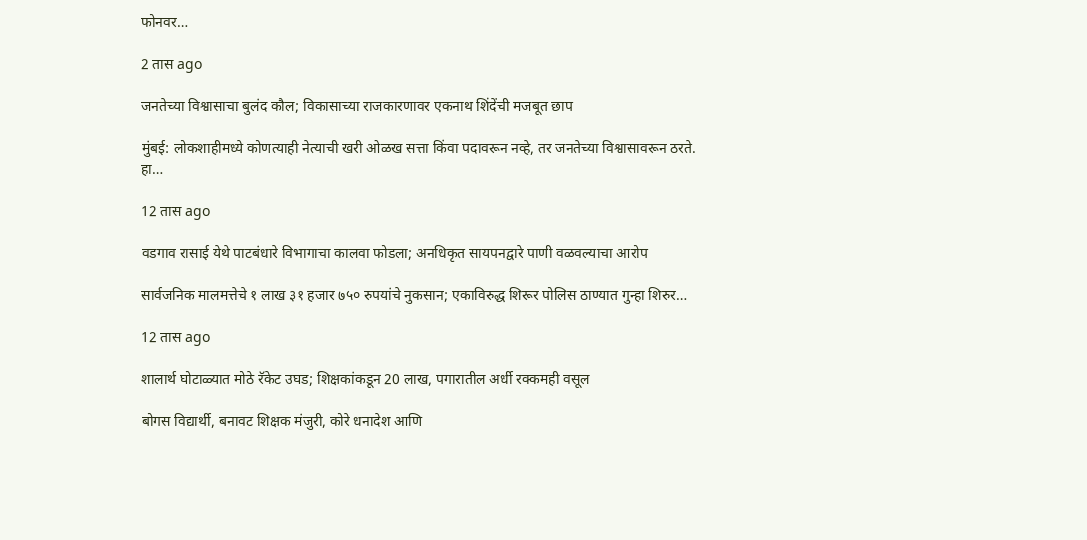फोनवर…

2 तास ago

जनतेच्या विश्वासाचा बुलंद कौल; विकासाच्या राजकारणावर एकनाथ शिंदेंची मजबूत छाप

मुंबई: लोकशाहीमध्ये कोणत्याही नेत्याची खरी ओळख सत्ता किंवा पदावरून नव्हे, तर जनतेच्या विश्वासावरून ठरते. हा…

12 तास ago

वडगाव रासाई येथे पाटबंधारे विभागाचा कालवा फोडला; अनधिकृत सायपनद्वारे पाणी वळवल्याचा आरोप

सार्वजनिक मालमत्तेचे १ लाख ३१ हजार ७५० रुपयांचे नुकसान; एकाविरुद्ध शिरूर पोलिस ठाण्यात गुन्हा शिरुर…

12 तास ago

शालार्थ घोटाळ्यात मोठे रॅकेट उघड; शिक्षकांकडून 20 लाख, पगारातील अर्धी रक्कमही वसूल

बोगस विद्यार्थी, बनावट शिक्षक मंजुरी, कोरे धनादेश आणि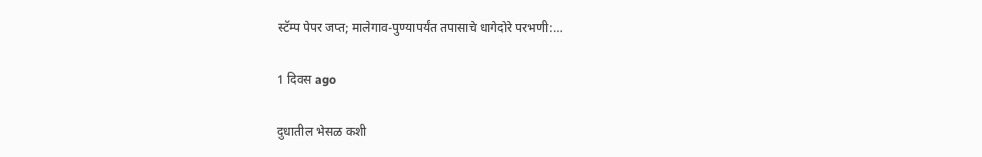स्टॅम्प पेपर जप्त; मालेगाव-पुण्यापर्यंत तपासाचे धागेदोरे परभणी:…

1 दिवस ago

दुधातील भेसळ कशी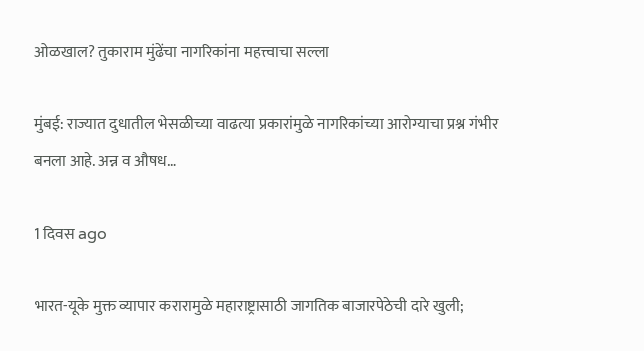ओळखाल? तुकाराम मुंढेंचा नागरिकांना महत्त्वाचा सल्ला

मुंबई: राज्यात दुधातील भेसळीच्या वाढत्या प्रकारांमुळे नागरिकांच्या आरोग्याचा प्रश्न गंभीर बनला आहे. अन्न व औषध…

1 दिवस ago

भारत-यूके मुक्त व्यापार करारामुळे महाराष्ट्रासाठी जागतिक बाजारपेठेची दारे खुली;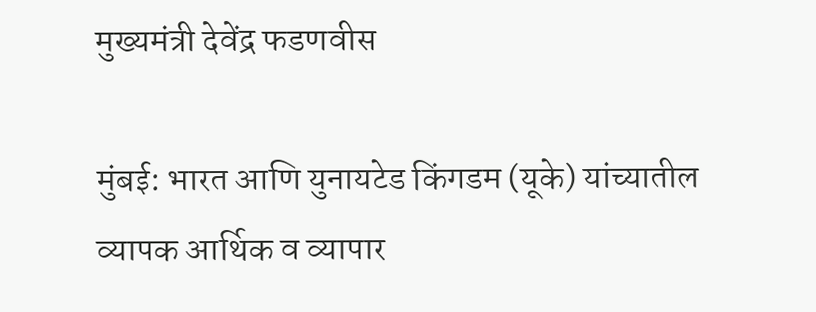मुख्यमंत्री देवेंद्र फडणवीस

मुंबई: भारत आणि युनायटेड किंगडम (यूके) यांच्यातील व्यापक आर्थिक व व्यापार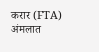करार (FTA) अंमलात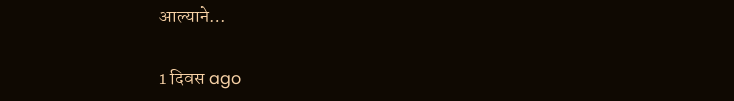आल्याने…

1 दिवस ago